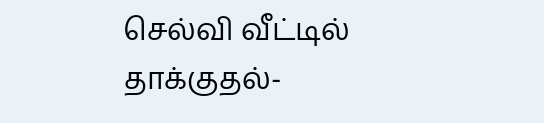செல்வி வீட்டில் தாக்குதல்-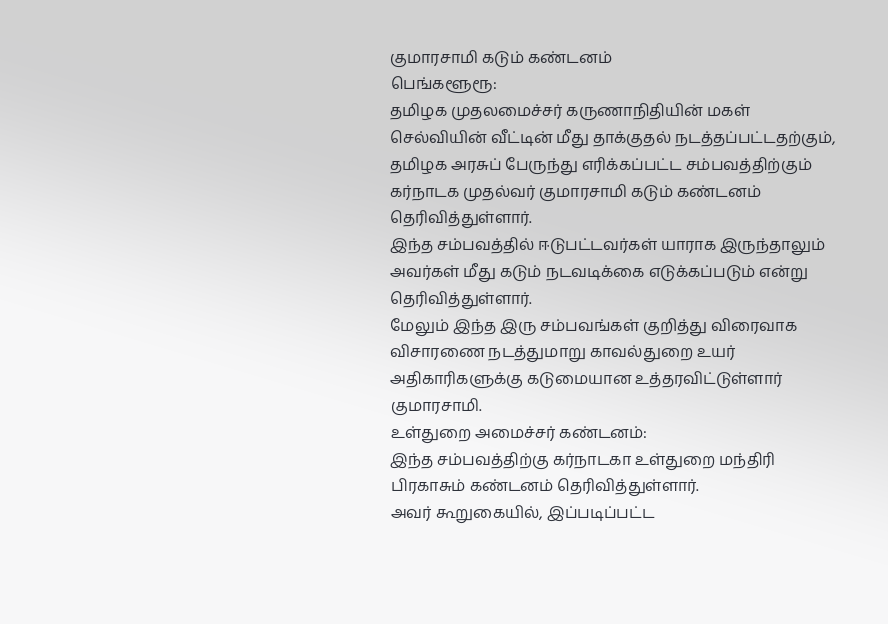குமாரசாமி கடும் கண்டனம்
பெங்களூரூ:
தமிழக முதலமைச்சர் கருணாநிதியின் மகள் செல்வியின் வீட்டின் மீது தாக்குதல் நடத்தப்பட்டதற்கும், தமிழக அரசுப் பேருந்து எரிக்கப்பட்ட சம்பவத்திற்கும் கர்நாடக முதல்வர் குமாரசாமி கடும் கண்டனம் தெரிவித்துள்ளார்.
இந்த சம்பவத்தில் ஈடுபட்டவர்கள் யாராக இருந்தாலும் அவர்கள் மீது கடும் நடவடிக்கை எடுக்கப்படும் என்று தெரிவித்துள்ளார்.
மேலும் இந்த இரு சம்பவங்கள் குறித்து விரைவாக விசாரணை நடத்துமாறு காவல்துறை உயர் அதிகாரிகளுக்கு கடுமையான உத்தரவிட்டுள்ளார் குமாரசாமி.
உள்துறை அமைச்சர் கண்டனம்:
இந்த சம்பவத்திற்கு கர்நாடகா உள்துறை மந்திரி பிரகாசும் கண்டனம் தெரிவித்துள்ளார்.
அவர் கூறுகையில், இப்படிப்பட்ட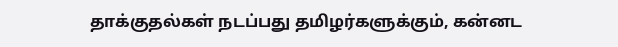தாக்குதல்கள் நடப்பது தமிழர்களுக்கும், கன்னட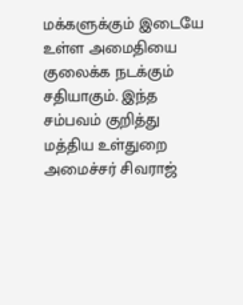மக்களுக்கும் இடையே உள்ள அமைதியை குலைக்க நடக்கும் சதியாகும். இந்த சம்பவம் குறித்து மத்திய உள்துறை அமைச்சர் சிவராஜ்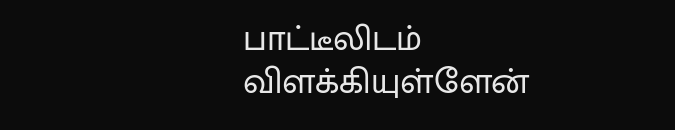பாட்டீலிடம் விளக்கியுள்ளேன்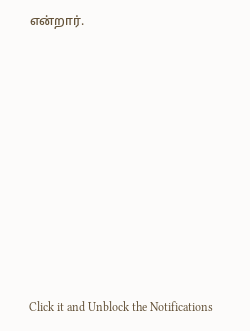என்றார்.












Click it and Unblock the Notifications